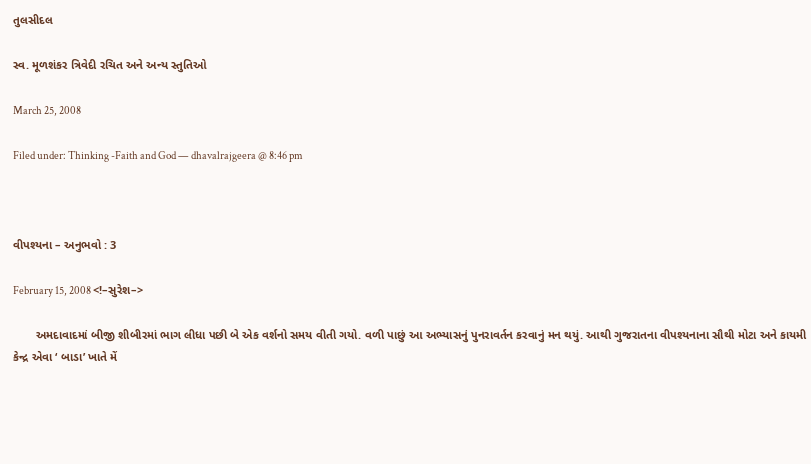તુલસીદલ

સ્વ. મૂળશંકર ત્રિવેદી રચિત અને અન્ય સ્તુતિઓ

March 25, 2008

Filed under: Thinking -Faith and God — dhavalrajgeera @ 8:46 pm



વીપશ્યના – અનુભવો : 3

February 15, 2008 <!–સુરેશ–>

       અમદાવાદમાં બીજી શીબીરમાં ભાગ લીધા પછી બે એક વર્શનો સમય વીતી ગયો. વળી પાછું આ અભ્યાસનું પુનરાવર્તન કરવાનું મન થયું. આથી ગુજરાતના વીપશ્યનાના સૌથી મોટા અને કાયમી કેન્દ્ર એવા ‘ બાડા’ ખાતે મેં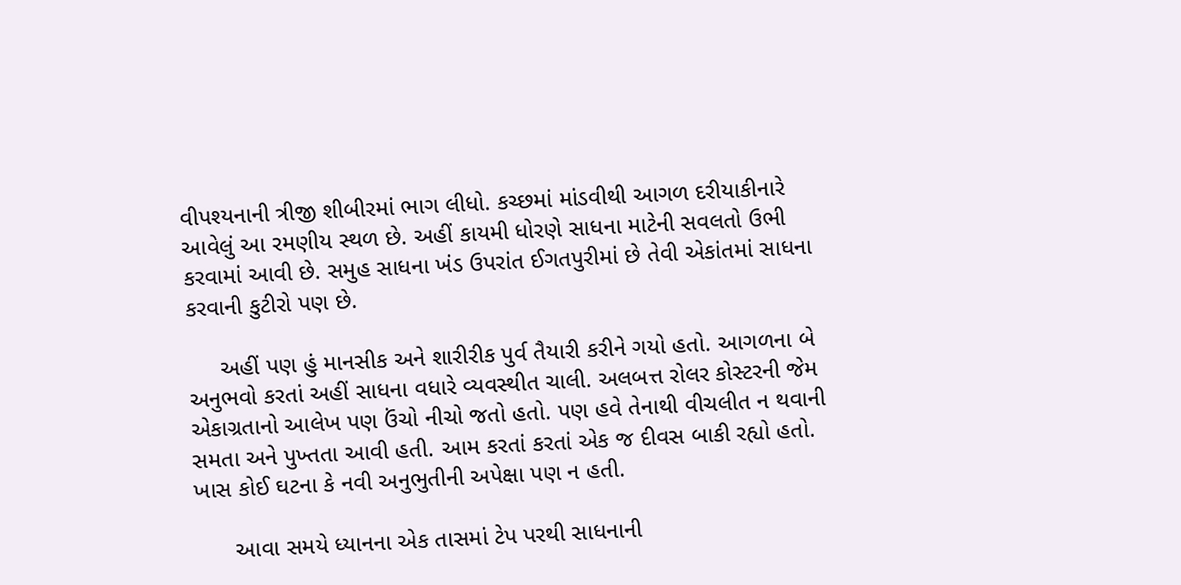વીપશ્યનાની ત્રીજી શીબીરમાં ભાગ લીધો. કચ્છમાં માંડવીથી આગળ દરીયાકીનારે આવેલું આ રમણીય સ્થળ છે. અહીં કાયમી ધોરણે સાધના માટેની સવલતો ઉભી કરવામાં આવી છે. સમુહ સાધના ખંડ ઉપરાંત ઈગતપુરીમાં છે તેવી એકાંતમાં સાધના કરવાની કુટીરો પણ છે.

     અહીં પણ હું માનસીક અને શારીરીક પુર્વ તૈયારી કરીને ગયો હતો. આગળના બે અનુભવો કરતાં અહીં સાધના વધારે વ્યવસ્થીત ચાલી. અલબત્ત રોલર કોસ્ટરની જેમ એકાગ્રતાનો આલેખ પણ ઉંચો નીચો જતો હતો. પણ હવે તેનાથી વીચલીત ન થવાની સમતા અને પુખ્તતા આવી હતી. આમ કરતાં કરતાં એક જ દીવસ બાકી રહ્યો હતો. ખાસ કોઈ ઘટના કે નવી અનુભુતીની અપેક્ષા પણ ન હતી.

      આવા સમયે ધ્યાનના એક તાસમાં ટેપ પરથી સાધનાની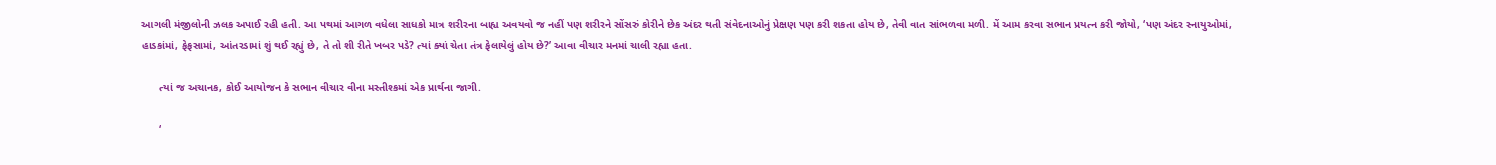આગલી મંજીલોની ઝલક અપાઈ રહી હતી. આ પથમાં આગળ વધેલા સાધકો માત્ર શરીરના બાહ્ય અવયવો જ નહીં પણ શરીરને સોંસરું કોરીને છેક અંદર થતી સંવેદનાઓનું પ્રેક્ષણ પણ કરી શકતા હોય છે, તેવી વાત સાંભળવા મળી. મેં આમ કરવા સભાન પ્રયત્ન કરી જોયો, ‘પણ અંદર સ્નાયુઓમાં, હાડકાંમાં, ફેફસામાં, આંતરડામાં શું થઈ રહ્યું છે, તે તો શી રીતે ખબર પડે? ત્યાં ક્યાં ચેતા તંત્ર ફેલાયેલું હોય છે?’ આવા વીચાર મનમાં ચાલી રહ્યા હતા.

      ત્યાં જ અચાનક, કોઈ આયોજન કે સભાન વીચાર વીના મસ્તીશ્કમાં એક પ્રાર્થના જાગી.

      ‘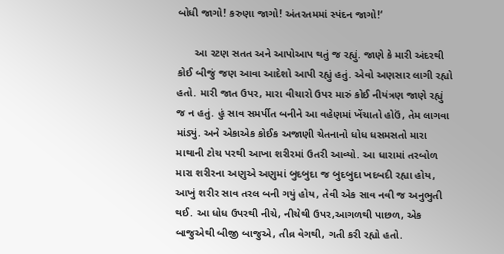બોધી જાગો! કરુણા જાગો! અંતરતમમાં સ્પંદન જાગો!‘

      આ રટણ સતત અને આપોઆપ થતું જ રહ્યું. જાણે કે મારી અંદરથી કોઈ બીજું જણ આવા આદેશો આપી રહ્યું હતું. એવો અણસાર લાગી રહ્યો હતો. મારી જાત ઉપર, મારા વીચારો ઉપર મારું કોઈ નીયંત્રણ જાણે રહ્યું જ ન હતું. હું સાવ સમર્પીત બનીને આ વહેણમાં ખેંચાતો હોઉં, તેમ લાગવા માંડ્યું. અને એકાએક કોઈક અજાણી ચેતનાનો ધોધ ધસમસતો મારા માથાની ટોચ પરથી આખા શરીરમાં ઉતરી આવ્યો. આ ધારામાં તરબોળ મારા શરીરના અણુએ અણુમાં બુદબુદા જ બુદબુદા ખદબદી રહ્યા હોય, આખું શરીર સાવ તરલ બની ગયું હોય, તેવી એક સાવ નવી જ અનુભુતી થઈ. આ ધોધ ઉપરથી નીચે, નીચેથી ઉપર,આગળથી પાછળ, એક બાજુએથી બીજી બાજુએ, તીવ્ર વેગથી, ગતી કરી રહ્યો હતો.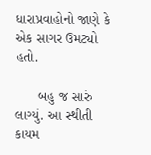ધારાપ્રવાહોનો જાણે કે એક સાગર ઉમટ્યો હતો.

      બહુ જ સારું લાગ્યું. આ સ્થીતી કાયમ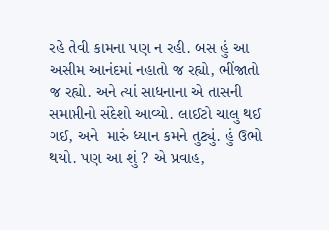રહે તેવી કામના પણ ન રહી. બસ હું આ અસીમ આનંદમાં નહાતો જ રહ્યો, ભીંજાતો જ રહ્યો. અને ત્યાં સાધનાના એ તાસની સમાપ્તીનો સંદેશો આવ્યો. લાઈટો ચાલુ થઈ ગઈ, અને  મારું ધ્યાન કમને તુટ્યું. હું ઉભો થયો. પણ આ શું ? એ પ્રવાહ,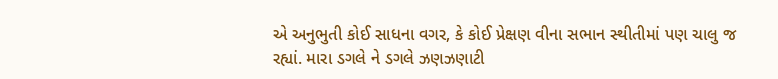એ અનુભુતી કોઈ સાધના વગર, કે કોઈ પ્રેક્ષણ વીના સભાન સ્થીતીમાં પણ ચાલુ જ રહ્યાં. મારા ડગલે ને ડગલે ઝણઝણાટી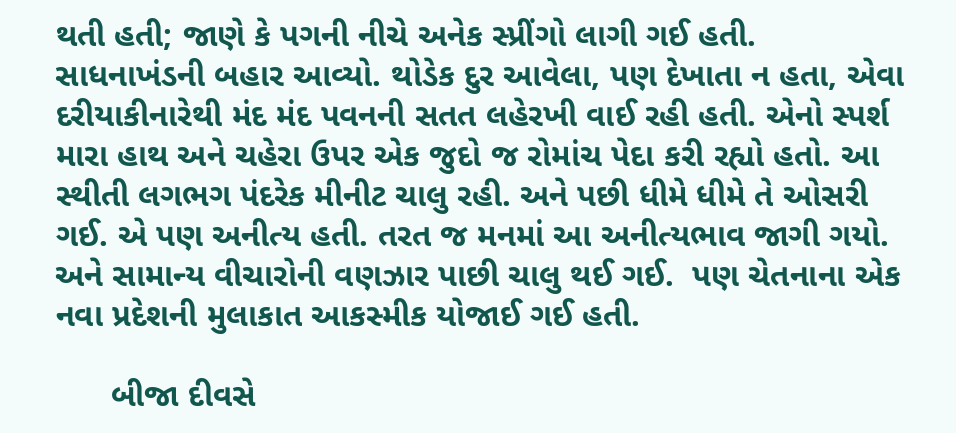થતી હતી; જાણે કે પગની નીચે અનેક સ્પ્રીંગો લાગી ગઈ હતી. સાધનાખંડની બહાર આવ્યો. થોડેક દુર આવેલા, પણ દેખાતા ન હતા, એવા દરીયાકીનારેથી મંદ મંદ પવનની સતત લહેરખી વાઈ રહી હતી. એનો સ્પર્શ મારા હાથ અને ચહેરા ઉપર એક જુદો જ રોમાંચ પેદા કરી રહ્યો હતો. આ સ્થીતી લગભગ પંદરેક મીનીટ ચાલુ રહી. અને પછી ધીમે ધીમે તે ઓસરી ગઈ. એ પણ અનીત્ય હતી. તરત જ મનમાં આ અનીત્યભાવ જાગી ગયો. અને સામાન્ય વીચારોની વણઝાર પાછી ચાલુ થઈ ગઈ.  પણ ચેતનાના એક નવા પ્રદેશની મુલાકાત આકસ્મીક યોજાઈ ગઈ હતી.

      બીજા દીવસે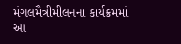મંગલમૈત્રીમીલનના કાર્યક્રમમાં આ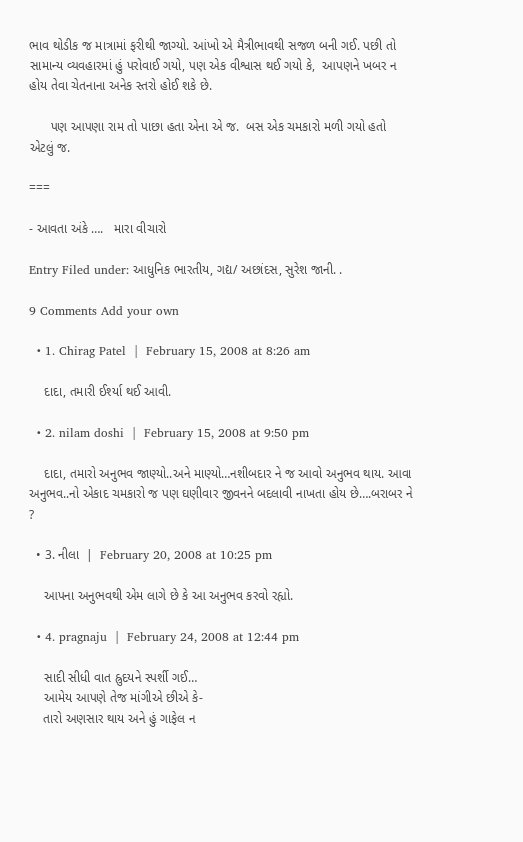ભાવ થોડીક જ માત્રામાં ફરીથી જાગ્યો. આંખો એ મૈત્રીભાવથી સજળ બની ગઈ. પછી તો સામાન્ય વ્યવહારમાં હું પરોવાઈ ગયો, પણ એક વીશ્વાસ થઈ ગયો કે,  આપણને ખબર ન હોય તેવા ચેતનાના અનેક સ્તરો હોઈ શકે છે.

      પણ આપણા રામ તો પાછા હતા એના એ જ.  બસ એક ચમકારો મળી ગયો હતો એટલું જ.

===

- આવતા અંકે ….   મારા વીચારો

Entry Filed under: આધુનિક ભારતીય, ગદ્ય/ અછાંદસ, સુરેશ જાની. .

9 Comments Add your own

  • 1. Chirag Patel  |  February 15, 2008 at 8:26 am

    દાદા, તમારી ઈર્શ્યા થઈ આવી.

  • 2. nilam doshi  |  February 15, 2008 at 9:50 pm

    દાદા, તમારો અનુભવ જાણ્યો..અને માણ્યો…નશીબદાર ને જ આવો અનુભવ થાય. આવા અનુભવ..નો એકાદ ચમકારો જ પણ ઘણીવાર જીવનને બદલાવી નાખતા હોય છે….બરાબર ને ?

  • 3. નીલા  |  February 20, 2008 at 10:25 pm

    આપના અનુભવથી એમ લાગે છે કે આ અનુભવ કરવો રહ્યો.

  • 4. pragnaju  |  February 24, 2008 at 12:44 pm

    સાદી સીધી વાત હ્રુદયને સ્પર્શી ગઈ…
    આમેય આપણે તેજ માંગીએ છીએ કે-
    તારો અણસાર થાય અને હું ગાફેલ ન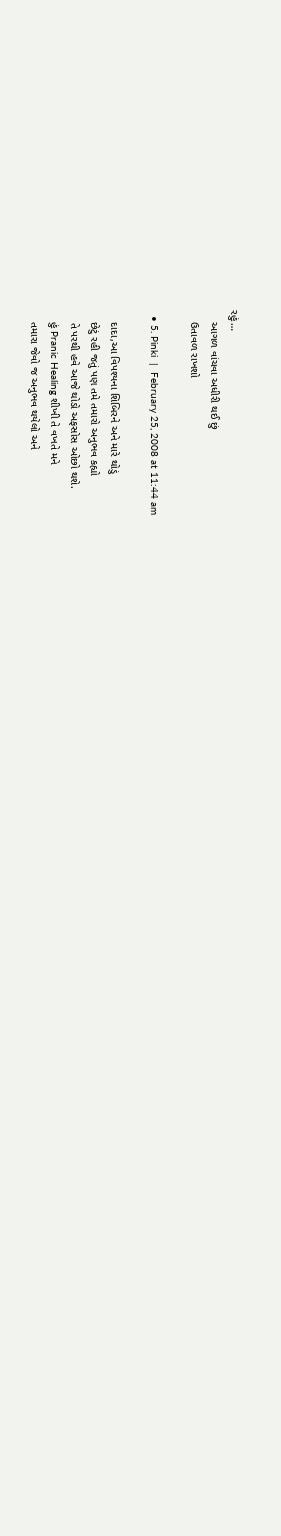રહું…
    આગળ વાંચવા અધીરી થઈ છું
    ઉતાવળ રાખશો

  • 5. Pinki  |  February 25, 2008 at 11:44 am

    દાદા,આ વિપશ્યના શિબિરને અને મારે થોડું
    છેટું રહી જતું પણ તમે તમારો અનુભવ કહ્યો
    તે પરથી હવે આજે થોડો અફસોસ ઓછો થશે.
    હું Pranic Healing શીખી તે વખતે મને
    તમારા જેવો જ અનુભવ થયેલો અને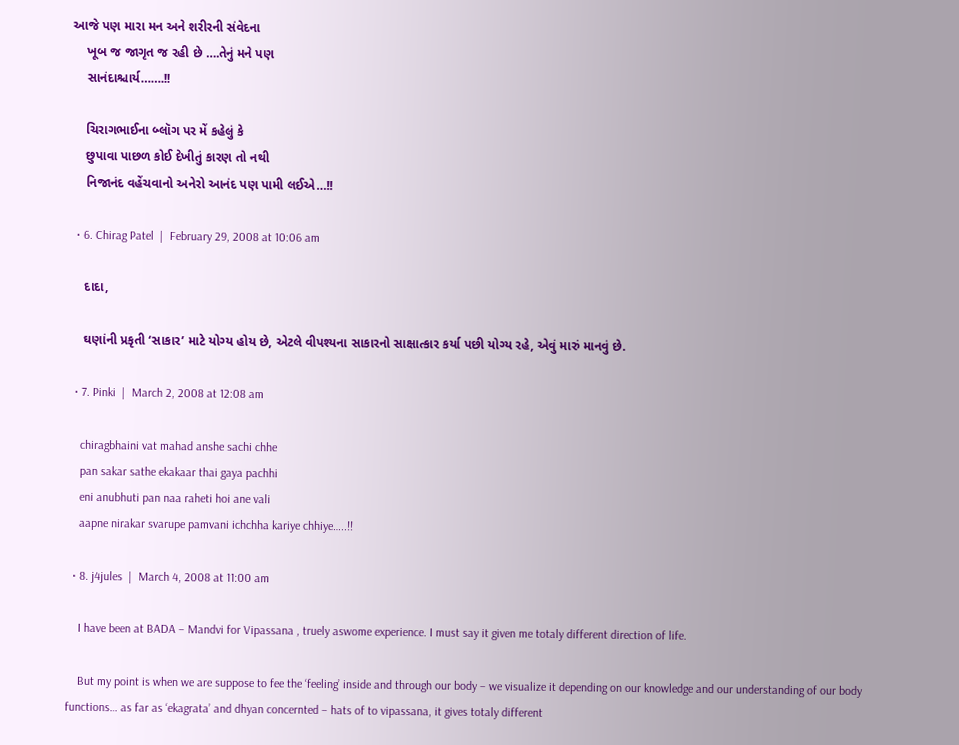આજે પણ મારા મન અને શરીરની સંવેદના
    ખૂબ જ જાગૃત જ રહી છે ….તેનું મને પણ
    સાનંદાશ્ચાર્ય…….!!

    ચિરાગભાઈના બ્લૉગ પર મેં કહેલું કે
    છુપાવા પાછળ કોઈ દેખીતું કારણ તો નથી
    નિજાનંદ વહેંચવાનો અનેરો આનંદ પણ પામી લઈએ…!!

  • 6. Chirag Patel  |  February 29, 2008 at 10:06 am

    દાદા,

    ઘણાંની પ્રકૃતી ‘સાકાર’ માટે યોગ્ય હોય છે, એટલે વીપશ્યના સાકારનો સાક્ષાત્કાર કર્યા પછી યોગ્ય રહે, એવું મારું માનવું છે.

  • 7. Pinki  |  March 2, 2008 at 12:08 am

    chiragbhaini vat mahad anshe sachi chhe
    pan sakar sathe ekakaar thai gaya pachhi
    eni anubhuti pan naa raheti hoi ane vali
    aapne nirakar svarupe pamvani ichchha kariye chhiye…..!!

  • 8. j4jules  |  March 4, 2008 at 11:00 am

    I have been at BADA – Mandvi for Vipassana , truely aswome experience. I must say it given me totaly different direction of life.

    But my point is when we are suppose to fee the ‘feeling’ inside and through our body – we visualize it depending on our knowledge and our understanding of our body functions… as far as ‘ekagrata’ and dhyan concernted – hats of to vipassana, it gives totaly different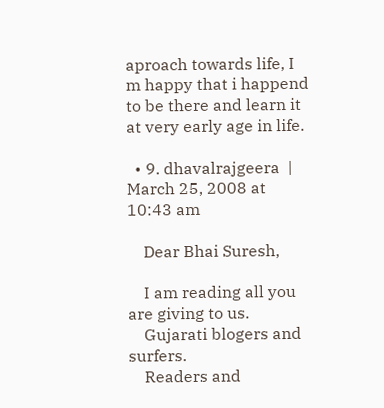aproach towards life, I m happy that i happend to be there and learn it at very early age in life.

  • 9. dhavalrajgeera  |  March 25, 2008 at 10:43 am

    Dear Bhai Suresh,

    I am reading all you are giving to us.
    Gujarati blogers and surfers.
    Readers and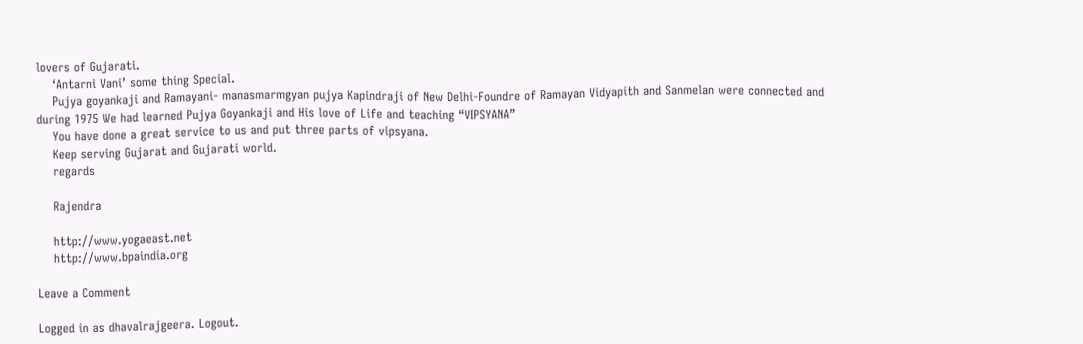lovers of Gujarati.
    ‘Antarni Vani’ some thing Special.
    Pujya goyankaji and Ramayani- manasmarmgyan pujya Kapindraji of New Delhi-Foundre of Ramayan Vidyapith and Sanmelan were connected and during 1975 We had learned Pujya Goyankaji and His love of Life and teaching “VIPSYANA”
    You have done a great service to us and put three parts of vipsyana.
    Keep serving Gujarat and Gujarati world.
    regards

    Rajendra

    http://www.yogaeast.net
    http://www.bpaindia.org

Leave a Comment

Logged in as dhavalrajgeera. Logout.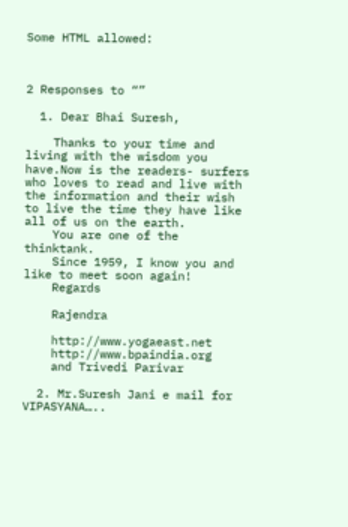Some HTML allowed:



2 Responses to “”

  1. Dear Bhai Suresh,

    Thanks to your time and living with the wisdom you have.Now is the readers- surfers who loves to read and live with the information and their wish to live the time they have like all of us on the earth.
    You are one of the thinktank.
    Since 1959, I know you and like to meet soon again!
    Regards

    Rajendra

    http://www.yogaeast.net
    http://www.bpaindia.org
    and Trivedi Parivar

  2. Mr.Suresh Jani e mail for VIPASYANA…..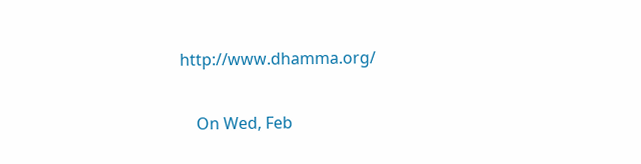http://www.dhamma.org/

    On Wed, Feb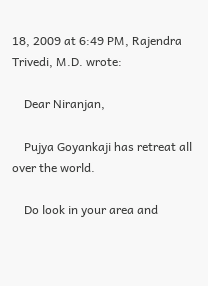18, 2009 at 6:49 PM, Rajendra Trivedi, M.D. wrote:

    Dear Niranjan,

    Pujya Goyankaji has retreat all over the world.

    Do look in your area and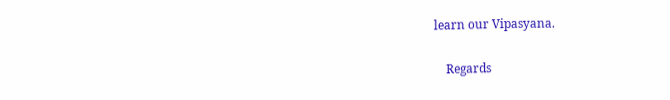learn our Vipasyana.

    Regards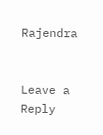Rajendra


Leave a Reply